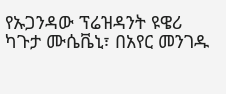የኡጋንዳው ፕሬዝዳንት ዩዌሪ ካጉታ ሙሴቬኒ፣ በአየር መንገዱ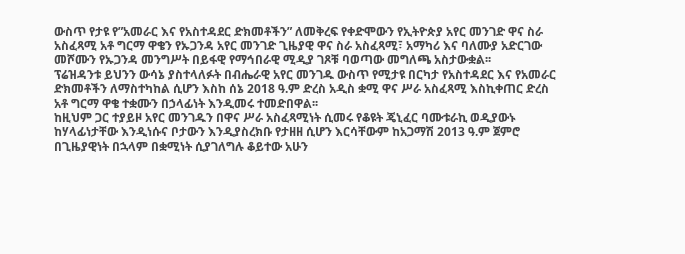ውስጥ የታዩ የ”አመራር እና የአስተዳደር ድክመቶችን” ለመቅረፍ የቀድሞውን የኢትዮጵያ አየር መንገድ ዋና ስራ አስፈጻሚ አቶ ግርማ ዋቄን የኡጋንዳ አየር መንገድ ጊዜያዊ ዋና ስራ አስፈጻሚ፣ አማካሪ እና ባለሙያ አድርገው መሾሙን የኡጋንዳ መንግሥት በይፋዊ የማኅበራዊ ሚዲያ ገጾቹ ባወጣው መግለጫ አስታውቋል፡፡
ፕሬዝዳንቱ ይህንን ውሳኔ ያስተላለፉት በብሔራዊ አየር መንገዱ ውስጥ የሚታዩ በርካታ የአስተዳደር እና የአመራር ድክመቶችን ለማስተካከል ሲሆን እስከ ሰኔ 2018 ዓ.ም ድረስ አዲስ ቋሚ ዋና ሥራ አስፈጻሚ እስኪቀጠር ድረስ አቶ ግርማ ዋቄ ተቋሙን በኃላፊነት እንዲመሩ ተመድበዋል፡፡
ከዚህም ጋር ተያይዞ አየር መንገዱን በዋና ሥራ አስፈጻሚነት ሲመሩ የቆዩት ጄኒፈር ባሙቱራኪ ወዲያውኑ ከሃላፊነታቸው እንዲነሱና ቦታውን እንዲያስረክቡ የታዘዘ ሲሆን እርሳቸውም ከአጋማሽ 2013 ዓ.ም ጀምሮ በጊዜያዊነት በኋላም በቋሚነት ሲያገለግሉ ቆይተው አሁን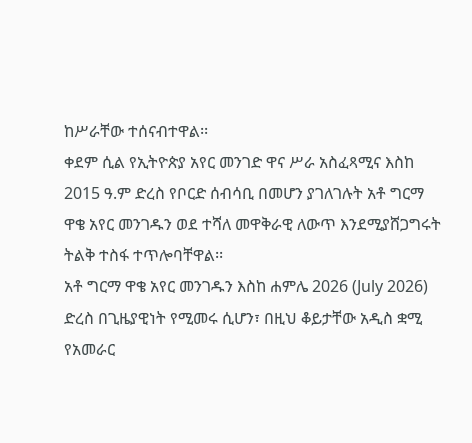ከሥራቸው ተሰናብተዋል፡፡
ቀደም ሲል የኢትዮጵያ አየር መንገድ ዋና ሥራ አስፈጻሚና እስከ 2015 ዓ.ም ድረስ የቦርድ ሰብሳቢ በመሆን ያገለገሉት አቶ ግርማ ዋቄ አየር መንገዱን ወደ ተሻለ መዋቅራዊ ለውጥ እንደሚያሸጋግሩት ትልቅ ተስፋ ተጥሎባቸዋል፡፡
አቶ ግርማ ዋቄ አየር መንገዱን እስከ ሐምሌ 2026 (July 2026) ድረስ በጊዜያዊነት የሚመሩ ሲሆን፣ በዚህ ቆይታቸው አዲስ ቋሚ የአመራር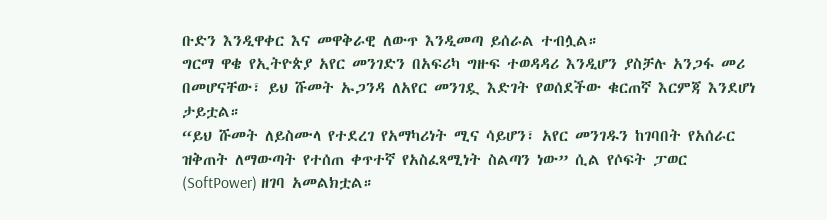ቡድን እንዲዋቀር እና መዋቅራዊ ለውጥ እንዲመጣ ይሰራል ተብሏል።
ግርማ ዋቄ የኢትዮጵያ አየር መንገድን በአፍሪካ ግዙፍ ተወዳዳሪ እንዲሆን ያስቻሉ አንጋፋ መሪ በመሆናቸው፣ ይህ ሹመት ኡጋንዳ ለአየር መንገዷ እድገት የወሰደችው ቁርጠኛ እርምጃ እንደሆነ ታይቷል።
“ይህ ሹመት ለይስሙላ የተደረገ የአማካሪነት ሚና ሳይሆን፣ አየር መንገዱን ከገባበት የአሰራር ዝቅጠት ለማውጣት የተሰጠ ቀጥተኛ የአስፈጻሚነት ስልጣን ነው” ሲል የሶፍት ፓወር (SoftPower) ዘገባ አመልክቷል።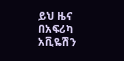ይህ ዜና በአፍሪካ አቪዬሽን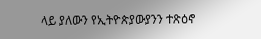ላይ ያለውን የኢትዮጵያውያንን ተጽዕኖ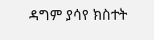ዳግም ያሳየ ክስተት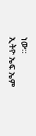ነው።
ኢትዮ ኤፍ ኤም